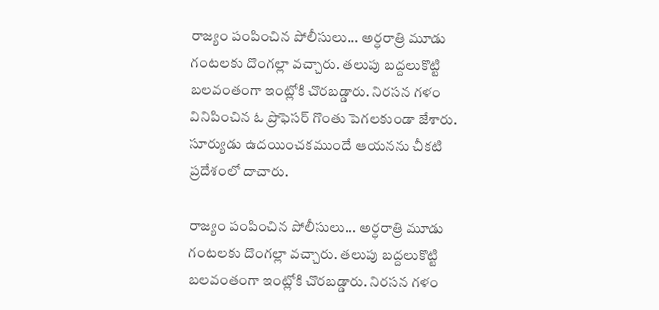రాజ్యం పంపించిన పోలీసులు... అర్ధరాత్రి మూడు గంటలకు దొంగల్లా వచ్చారు. తలుపు బద్దలుకొట్టి బలవంతంగా ఇంట్లోకి చొరబడ్డారు. నిరసన గళం వినిపించిన ఓ ప్రొఫెసర్ గొంతు పెగలకుండా జేశారు. సూర్యుడు ఉదయించకముందే ఆయనను చీకటి ప్రదేశంలో దాచారు.

రాజ్యం పంపించిన పోలీసులు... అర్ధరాత్రి మూడు గంటలకు దొంగల్లా వచ్చారు. తలుపు బద్దలుకొట్టి బలవంతంగా ఇంట్లోకి చొరబడ్డారు. నిరసన గళం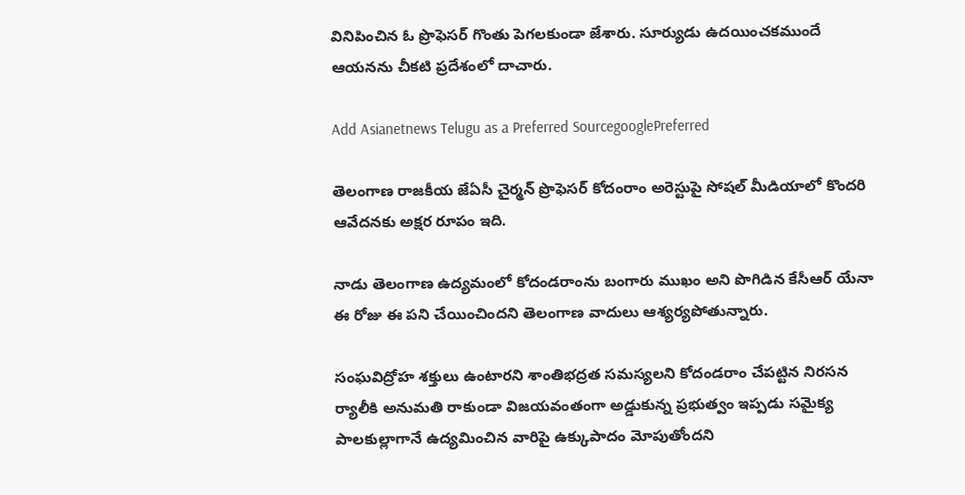వినిపించిన ఓ ప్రొఫెసర్ గొంతు పెగలకుండా జేశారు. సూర్యుడు ఉదయించకముందే ఆయనను చీకటి ప్రదేశంలో దాచారు.

Add Asianetnews Telugu as a Preferred SourcegooglePreferred

తెలంగాణ రాజకీయ జేఏసీ చైర్మన్ ప్రొఫెసర్ కోదంరాం అరెస్టుపై సోషల్ మీడియాలో కొందరి ఆవేదనకు అక్షర రూపం ఇది.

నాడు తెలంగాణ ఉద్యమంలో కోదండరాంను బంగారు ముఖం అని పొగిడిన కేసీఆర్ యేనా ఈ రోజు ఈ పని చేయించిందని తెలంగాణ వాదులు ఆశ్యర్యపోతున్నారు.

సంఘవిద్రోహ శక్తులు ఉంటారని శాంతిభద్రత సమస్యలని కోదండరాం చేపట్టిన నిరసన ర్యాలీకి అనుమతి రాకుండా విజయవంతంగా అడ్డుకున్న ప్రభుత్వం ఇప్పడు సమైక్య పాలకుల్లాగానే ఉద్యమించిన వారిపై ఉక్కుపాదం మోపుతోందని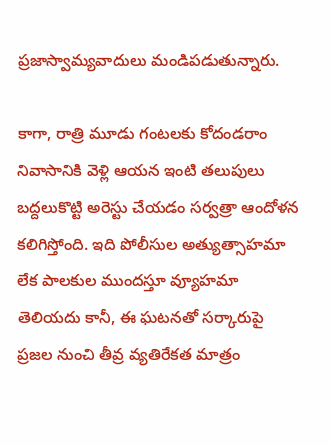ప్రజాస్వామ్యవాదులు మండిపడుతున్నారు.

కాగా, రాత్రి మూడు గంటలకు కోదండరాం నివాసానికి వెళ్లి ఆయన ఇంటి తలుపులు బద్దలుకొట్టి అరెస్టు చేయడం సర్వత్రా ఆందోళన కలిగిస్తోంది. ఇది పోలీసుల అత్యుత్సాహమా లేక పాలకుల ముందస్తూ వ్యూహమా తెలియదు కానీ, ఈ ఘటనతో సర్కారుపై ప్రజల నుంచి తీవ్ర వ్యతిరేకత మాత్రం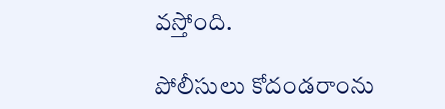వస్తోంది.

పోలీసులు కోదండరాంను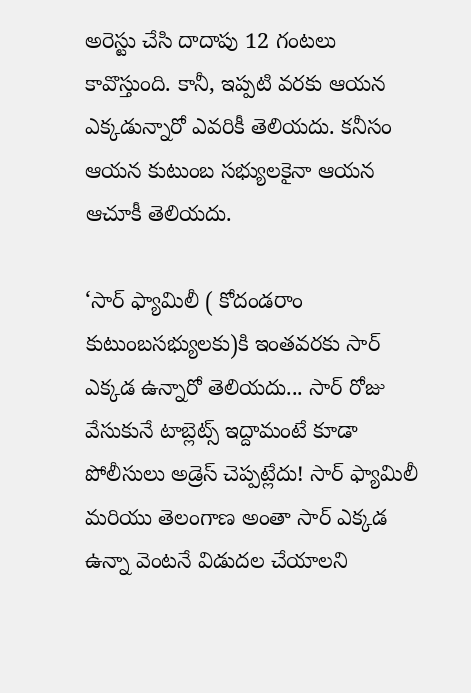అరెస్టు చేసి దాదాపు 12 గంటలు కావొస్తుంది. కానీ, ఇప్పటి వరకు ఆయన ఎక్కడున్నారో ఎవరికీ తెలియదు. కనీసం ఆయన కుటుంబ సభ్యులకైనా ఆయన ఆచూకీ తెలియదు.

‘సార్ ఫ్యామిలీ ( కోదండరాం కుటుంబసభ్యులకు)కి ఇంతవరకు సార్ ఎక్కడ ఉన్నారో తెలియదు... సార్ రోజు వేసుకునే టాబ్లెట్స్ ఇద్దామంటే కూడా పోలీసులు అడ్రెస్ చెప్పట్లేదు! సార్ ఫ్యామిలీ మరియు తెలంగాణ అంతా సార్ ఎక్కడ ఉన్నా వెంటనే విడుదల చేయాలని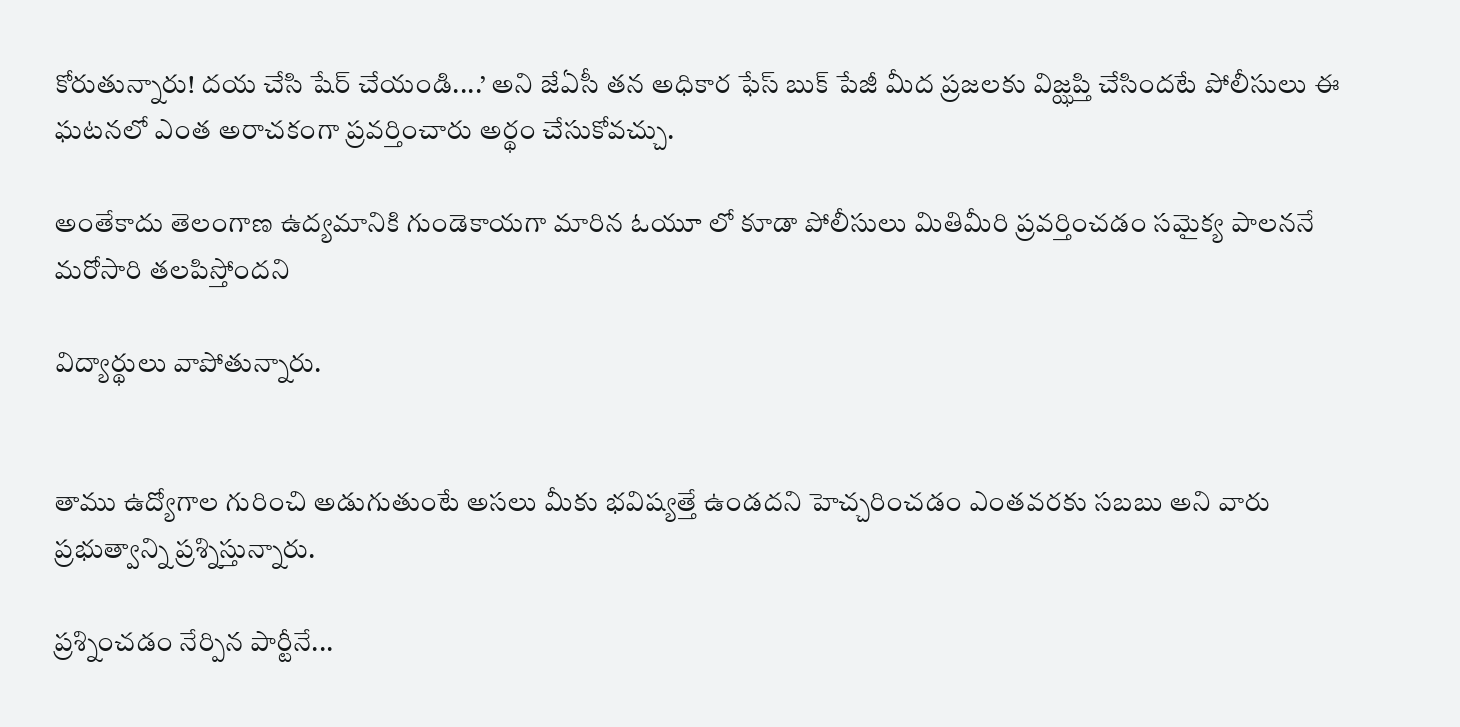కోరుతున్నారు! దయ చేసి షేర్ చేయండి....’ అని జేఏసీ తన అధికార ఫేస్ బుక్ పేజీ మీద ప్రజలకు విజ్ఝప్తి చేసిందటే పోలీసులు ఈ ఘటనలో ఎంత అరాచకంగా ప్రవర్తించారు అర్థం చేసుకోవచ్చు.

అంతేకాదు తెలంగాణ ఉద్యమానికి గుండెకాయగా మారిన ఓయూ లో కూడా పోలీసులు మితిమీరి ప్రవర్తించడం సమైక్య పాలననే మరోసారి తలపిస్తోందని

విద్యార్థులు వాపోతున్నారు.


తాము ఉద్యోగాల గురించి అడుగుతుంటే అసలు మీకు భవిష్యత్తే ఉండదని హెచ్చరించడం ఎంతవరకు సబబు అని వారు ప్రభుత్వాన్ని ప్రశ్నిస్తున్నారు.

ప్రశ్నించడం నేర్పిన పార్టీనే...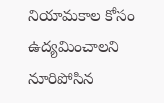నియామకాల కోసం ఉద్యమించాలని నూరిపోసిన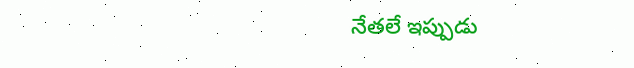నేతలే ఇప్పుడు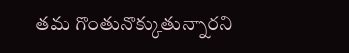తమ గొంతునొక్కుతున్నారని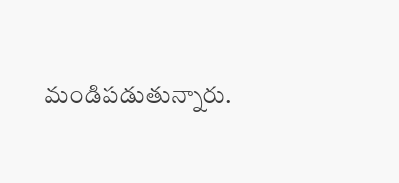మండిపడుతున్నారు.